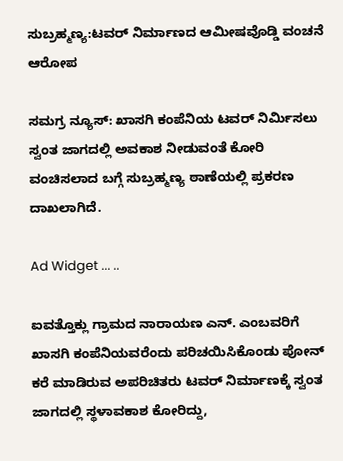ಸುಬ್ರಹ್ಮಣ್ಯ:ಟವರ್ ನಿರ್ಮಾಣದ ಆಮೀಷವೊಡ್ಡಿ ವಂಚನೆ ಆರೋಪ

ಸಮಗ್ರ ನ್ಯೂಸ್: ಖಾಸಗಿ ಕಂಪೆನಿಯ ಟವರ್ ನಿರ್ಮಿಸಲು ಸ್ವಂತ ಜಾಗದಲ್ಲಿ ಅವಕಾಶ ನೀಡುವಂತೆ ಕೋರಿ ವಂಚಿಸಲಾದ ಬಗ್ಗೆ ಸುಬ್ರಹ್ಮಣ್ಯ ಠಾಣೆಯಲ್ಲಿ ಪ್ರಕರಣ ದಾಖಲಾಗಿದೆ.

Ad Widget ... ..

ಐವತ್ತೊಕ್ಲು ಗ್ರಾಮದ ನಾರಾಯಣ ಎನ್. ಎಂಬವರಿಗೆ ಖಾಸಗಿ ಕಂಪೆನಿಯವರೆಂದು ಪರಿಚಯಿಸಿಕೊಂಡು ಪೋನ್ ಕರೆ ಮಾಡಿರುವ ಅಪರಿಚಿತರು ಟವರ್ ನಿರ್ಮಾಣಕ್ಕೆ ಸ್ವಂತ ಜಾಗದಲ್ಲಿ ಸ್ಥಳಾವಕಾಶ ಕೋರಿದ್ದು,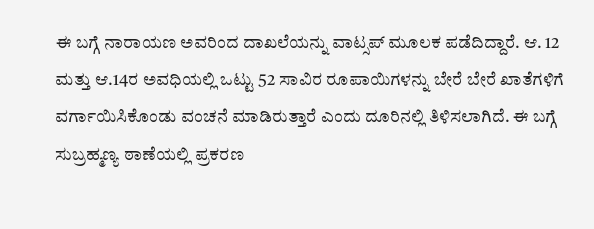ಈ ಬಗ್ಗೆ ನಾರಾಯಣ ಅವರಿಂದ ದಾಖಲೆಯನ್ನು ವಾಟ್ಸಪ್ ಮೂಲಕ ಪಡೆದಿದ್ದಾರೆ. ಆ. 12 ಮತ್ತು ಆ.14ರ ಅವಧಿಯಲ್ಲಿ ಒಟ್ಟು 52 ಸಾವಿರ ರೂಪಾಯಿಗಳನ್ನು ಬೇರೆ ಬೇರೆ ಖಾತೆಗಳಿಗೆ ವರ್ಗಾಯಿಸಿಕೊಂಡು ವಂಚನೆ ಮಾಡಿರುತ್ತಾರೆ ಎಂದು ದೂರಿನಲ್ಲಿ ತಿಳಿಸಲಾಗಿದೆ. ಈ ಬಗ್ಗೆ ಸುಬ್ರಹ್ಮಣ್ಯ ಠಾಣೆಯಲ್ಲಿ ಪ್ರಕರಣ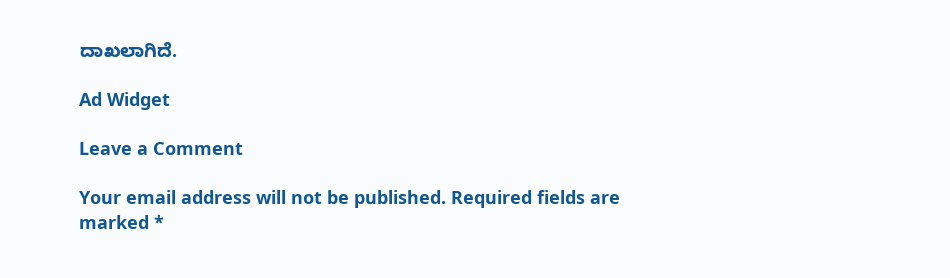ದಾಖಲಾಗಿದೆ.

Ad Widget

Leave a Comment

Your email address will not be published. Required fields are marked *